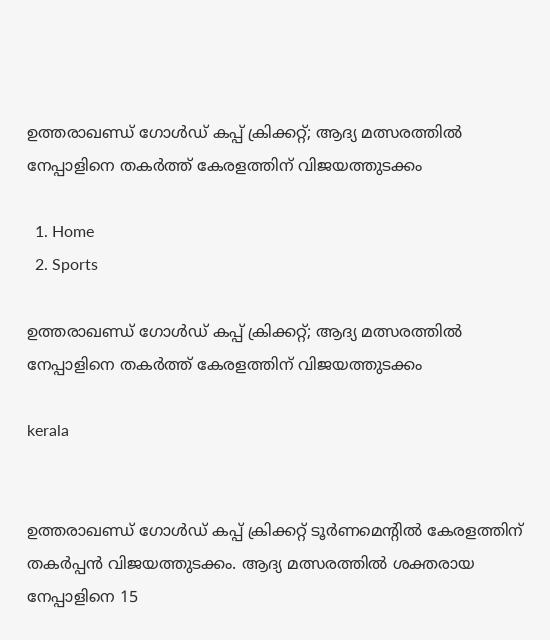ഉത്തരാഖണ്ഡ് ഗോൾഡ് കപ്പ് ക്രിക്കറ്റ്; ആദ്യ മത്സരത്തിൽ നേപ്പാളിനെ തകർത്ത് കേരളത്തിന് വിജയത്തുടക്കം

  1. Home
  2. Sports

ഉത്തരാഖണ്ഡ് ഗോൾഡ് കപ്പ് ക്രിക്കറ്റ്; ആദ്യ മത്സരത്തിൽ നേപ്പാളിനെ തകർത്ത് കേരളത്തിന് വിജയത്തുടക്കം

kerala


ഉത്തരാഖണ്ഡ് ഗോൾഡ് കപ്പ് ക്രിക്കറ്റ് ടൂർണമെന്റിൽ കേരളത്തിന് തകർപ്പൻ വിജയത്തുടക്കം. ആദ്യ മത്സരത്തിൽ ശക്തരായ നേപ്പാളിനെ 15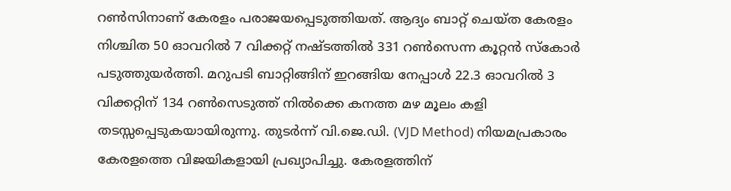റൺസിനാണ് കേരളം പരാജയപ്പെടുത്തിയത്. ആദ്യം ബാറ്റ് ചെയ്ത കേരളം നിശ്ചിത 50 ഓവറിൽ 7 വിക്കറ്റ് നഷ്ടത്തിൽ 331 റൺസെന്ന കൂറ്റൻ സ്‌കോർ പടുത്തുയർത്തി. മറുപടി ബാറ്റിങ്ങിന് ഇറങ്ങിയ നേപ്പാൾ 22.3 ഓവറിൽ 3 വിക്കറ്റിന് 134 റൺസെടുത്ത് നിൽക്കെ കനത്ത മഴ മൂലം കളി തടസ്സപ്പെടുകയായിരുന്നു. തുടർന്ന് വി.ജെ.ഡി. (VJD Method) നിയമപ്രകാരം കേരളത്തെ വിജയികളായി പ്രഖ്യാപിച്ചു. കേരളത്തിന്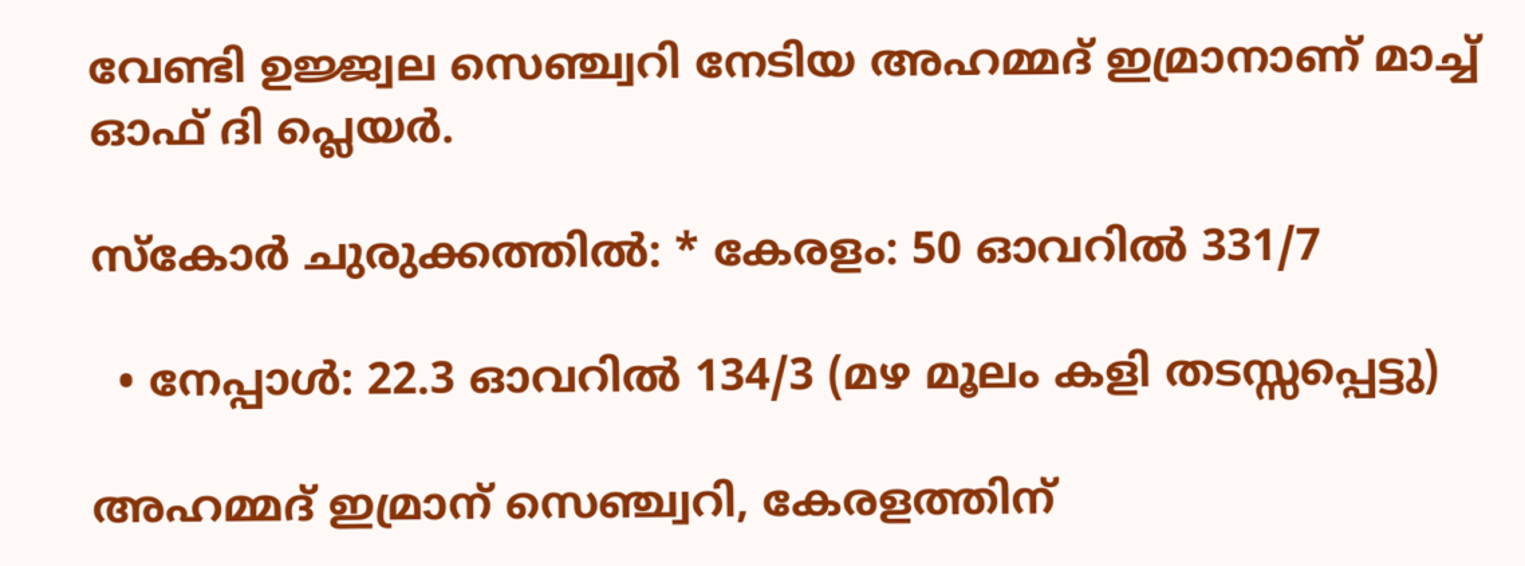വേണ്ടി ഉജ്ജ്വല സെഞ്ച്വറി നേടിയ അഹമ്മദ് ഇമ്രാനാണ് മാച്ച് ഓഫ് ദി പ്ലെയർ.

സ്‌കോർ ചുരുക്കത്തിൽ: * കേരളം: 50 ഓവറിൽ 331/7

  • നേപ്പാൾ: 22.3 ഓവറിൽ 134/3 (മഴ മൂലം കളി തടസ്സപ്പെട്ടു)

അഹമ്മദ് ഇമ്രാന് സെഞ്ച്വറി, കേരളത്തിന്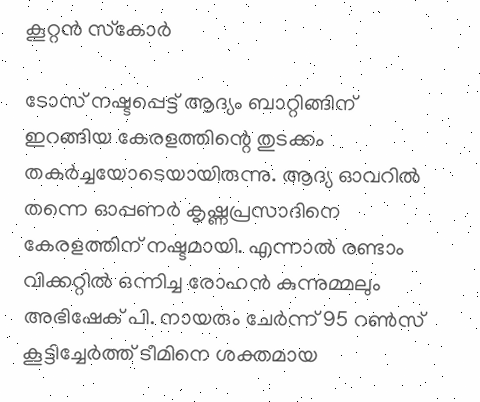കൂറ്റൻ സ്‌കോർ

ടോസ് നഷ്ടപ്പെട്ട് ആദ്യം ബാറ്റിങ്ങിന് ഇറങ്ങിയ കേരളത്തിന്റെ തുടക്കം തകർച്ചയോടെയായിരുന്നു. ആദ്യ ഓവറിൽ തന്നെ ഓപ്പണർ കൃഷ്ണപ്രസാദിനെ കേരളത്തിന് നഷ്ടമായി. എന്നാൽ രണ്ടാം വിക്കറ്റിൽ ഒന്നിച്ച രോഹൻ കുന്നുമ്മലും അഭിഷേക് പി. നായരും ചേർന്ന് 95 റൺസ് കൂട്ടിച്ചേർത്ത് ടീമിനെ ശക്തമായ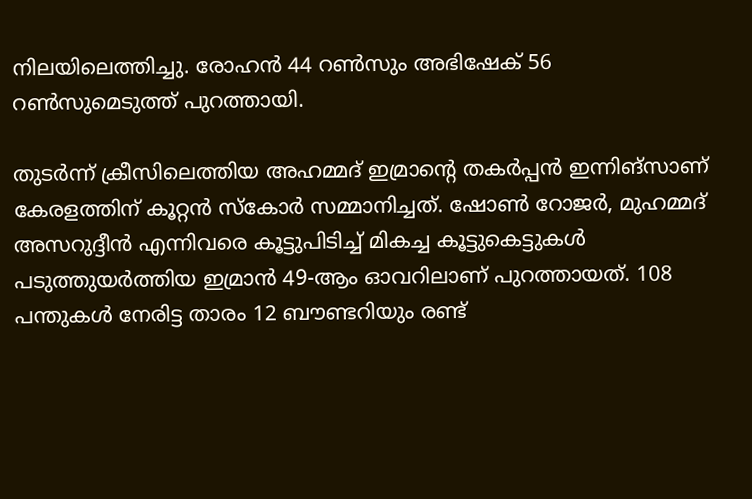നിലയിലെത്തിച്ചു. രോഹൻ 44 റൺസും അഭിഷേക് 56 റൺസുമെടുത്ത് പുറത്തായി.

തുടർന്ന് ക്രീസിലെത്തിയ അഹമ്മദ് ഇമ്രാന്റെ തകർപ്പൻ ഇന്നിങ്‌സാണ് കേരളത്തിന് കൂറ്റൻ സ്‌കോർ സമ്മാനിച്ചത്. ഷോൺ റോജർ, മുഹമ്മദ് അസറുദ്ദീൻ എന്നിവരെ കൂട്ടുപിടിച്ച് മികച്ച കൂട്ടുകെട്ടുകൾ പടുത്തുയർത്തിയ ഇമ്രാൻ 49-ആം ഓവറിലാണ് പുറത്തായത്. 108 പന്തുകൾ നേരിട്ട താരം 12 ബൗണ്ടറിയും രണ്ട്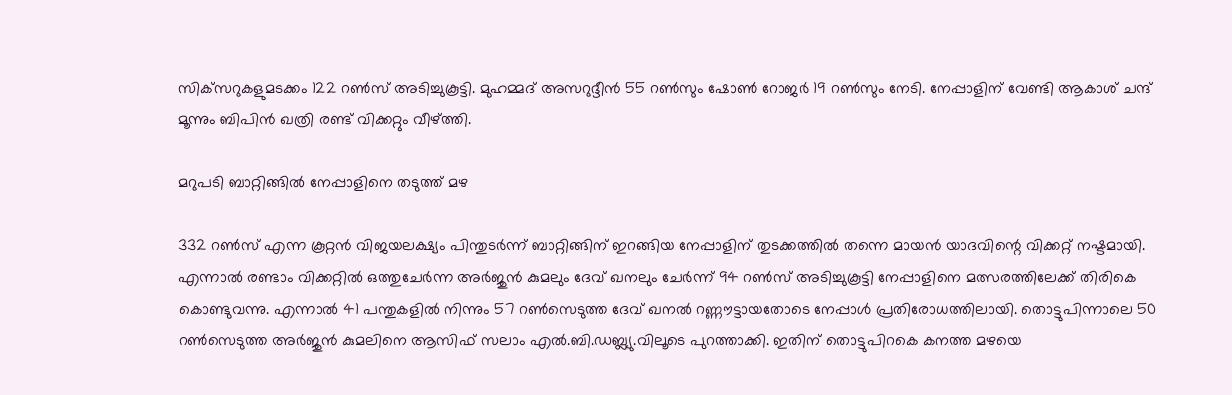സിക്‌സറുകളുമടക്കം 122 റൺസ് അടിച്ചുകൂട്ടി. മുഹമ്മദ് അസറുദ്ദീൻ 55 റൺസും ഷോൺ റോജർ 19 റൺസും നേടി. നേപ്പാളിന് വേണ്ടി ആകാശ് ചന്ദ് മൂന്നും ബിപിൻ ഖത്രി രണ്ട് വിക്കറ്റും വീഴ്ത്തി.

മറുപടി ബാറ്റിങ്ങിൽ നേപ്പാളിനെ തടുത്ത് മഴ

332 റൺസ് എന്ന കൂറ്റൻ വിജയലക്ഷ്യം പിന്തുടർന്ന് ബാറ്റിങ്ങിന് ഇറങ്ങിയ നേപ്പാളിന് തുടക്കത്തിൽ തന്നെ മായൻ യാദവിന്റെ വിക്കറ്റ് നഷ്ടമായി. എന്നാൽ രണ്ടാം വിക്കറ്റിൽ ഒത്തുചേർന്ന അർജുൻ കുമലും ദേവ് ഖനലും ചേർന്ന് 94 റൺസ് അടിച്ചുകൂട്ടി നേപ്പാളിനെ മത്സരത്തിലേക്ക് തിരികെ കൊണ്ടുവന്നു. എന്നാൽ 41 പന്തുകളിൽ നിന്നും 57 റൺസെടുത്ത ദേവ് ഖനൽ റണ്ണൗട്ടായതോടെ നേപ്പാൾ പ്രതിരോധത്തിലായി. തൊട്ടുപിന്നാലെ 50 റൺസെടുത്ത അർജുൻ കുമലിനെ ആസിഫ് സലാം എൽ.ബി.ഡബ്ല്യു.വിലൂടെ പുറത്താക്കി. ഇതിന് തൊട്ടുപിറകെ കനത്ത മഴയെ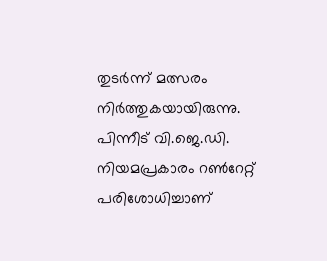തുടർന്ന് മത്സരം നിർത്തുകയായിരുന്നു. പിന്നീട് വി.ജെ.ഡി. നിയമപ്രകാരം റൺറേറ്റ് പരിശോധിച്ചാണ്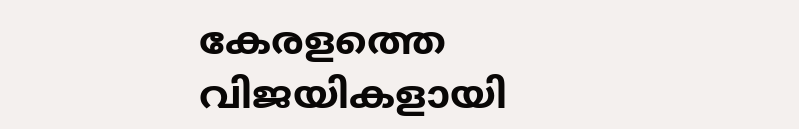കേരളത്തെ വിജയികളായി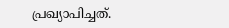പ്രഖ്യാപിച്ചത്.